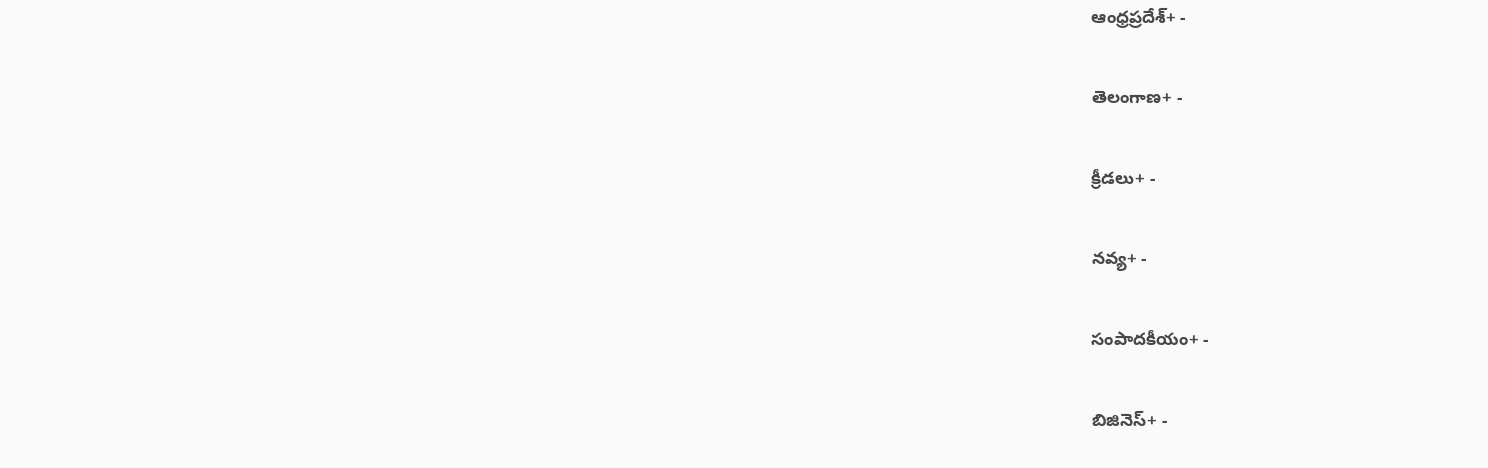ఆంధ్రప్రదేశ్+ -

తెలంగాణ+ -

క్రీడలు+ -

నవ్య+ -

సంపాదకీయం+ -

బిజినెస్+ -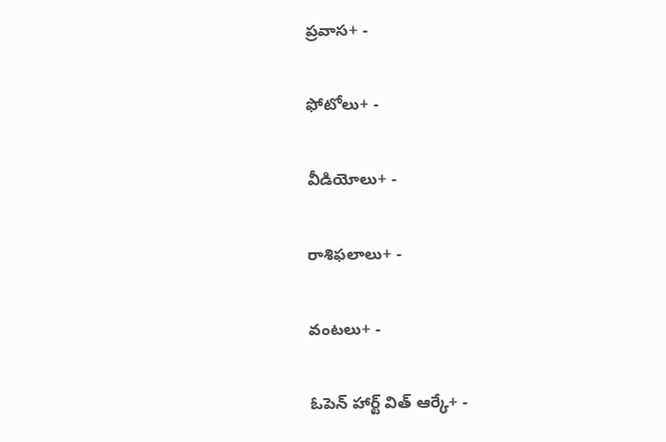ప్రవాస+ -

ఫోటోలు+ -

వీడియోలు+ -

రాశిఫలాలు+ -

వంటలు+ -

ఓపెన్ హార్ట్ విత్ ఆర్కే+ -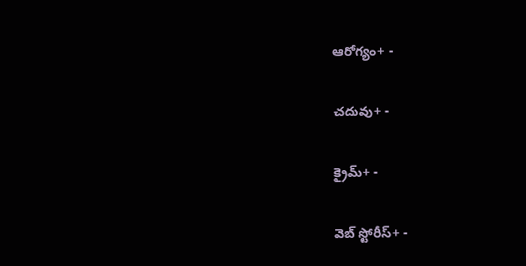ఆరోగ్యం+ -

చదువు+ -

క్రైమ్+ -

వెబ్ స్టోరీస్+ -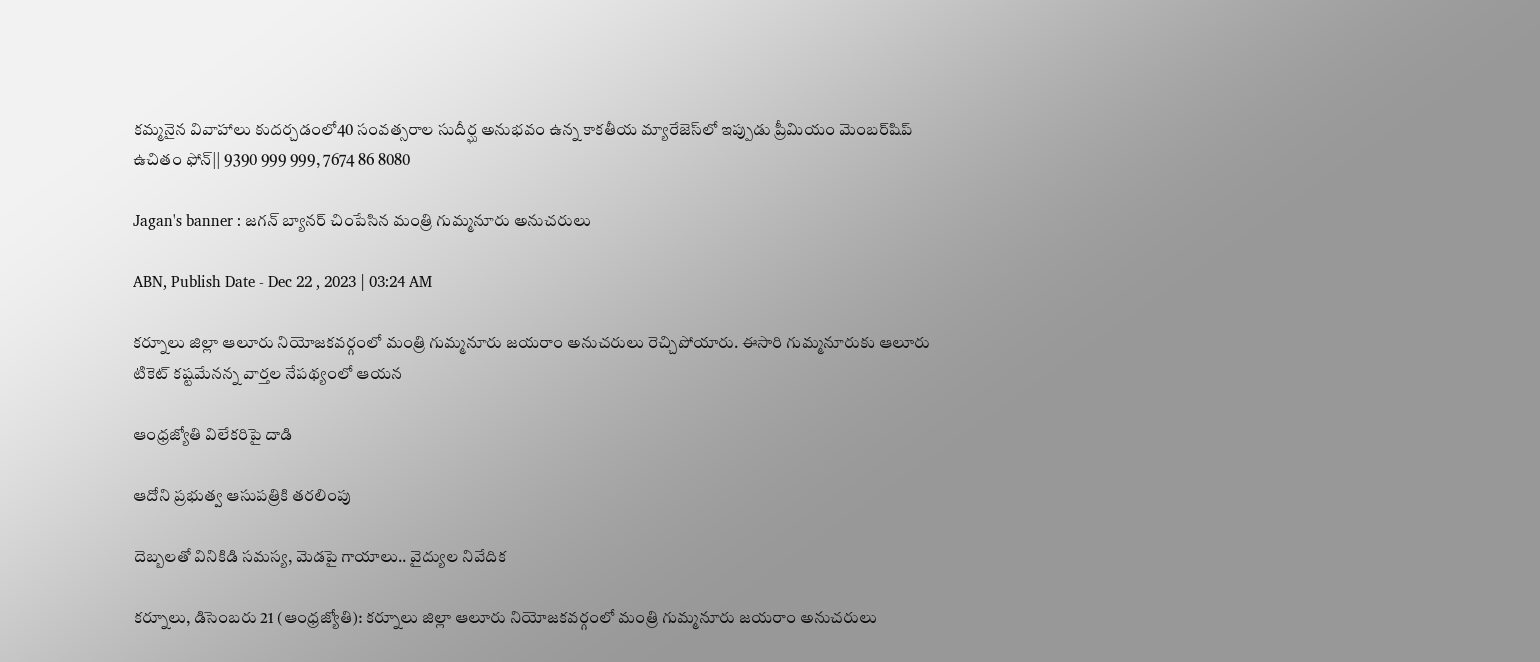కమ్మనైన వివాహాలు కుదర్చడంలో40 సంవత్సరాల సుదీర్ఘ అనుభవం ఉన్న కాకతీయ మ్యారేజెస్‌లో ఇప్పుడు ప్రీమియం మెంబర్‌షిప్‌ ఉచితం ఫోన్|| 9390 999 999, 7674 86 8080

Jagan's banner : జగన్‌ బ్యానర్‌ చింపేసిన మంత్రి గుమ్మనూరు అనుచరులు

ABN, Publish Date - Dec 22 , 2023 | 03:24 AM

కర్నూలు జిల్లా ఆలూరు నియోజకవర్గంలో మంత్రి గుమ్మనూరు జయరాం అనుచరులు రెచ్చిపోయారు. ఈసారి గుమ్మనూరుకు ఆలూరు టికెట్‌ కష్టమేనన్న వార్తల నేపథ్యంలో ఆయన

ఆంధ్రజ్యోతి విలేకరిపై దాడి

ఆదోని ప్రభుత్వ ఆసుపత్రికి తరలింపు

దెబ్బలతో వినికిడి సమస్య, మెడపై గాయాలు.. వైద్యుల నివేదిక

కర్నూలు, డిసెంబరు 21 (ఆంధ్రజ్యోతి): కర్నూలు జిల్లా ఆలూరు నియోజకవర్గంలో మంత్రి గుమ్మనూరు జయరాం అనుచరులు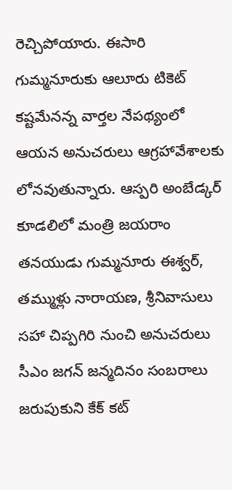రెచ్చిపోయారు. ఈసారి గుమ్మనూరుకు ఆలూరు టికెట్‌ కష్టమేనన్న వార్తల నేపథ్యంలో ఆయన అనుచరులు ఆగ్రహావేశాలకు లోనవుతున్నారు. ఆస్పరి అంబేడ్కర్‌ కూడలిలో మంత్రి జయరాం తనయుడు గుమ్మనూరు ఈశ్వర్‌, తమ్ముళ్లు నారాయణ, శ్రీనివాసులు సహా చిప్పగిరి నుంచి అనుచరులు సీఎం జగన్‌ జన్మదినం సంబరాలు జరుపుకుని కేక్‌ కట్‌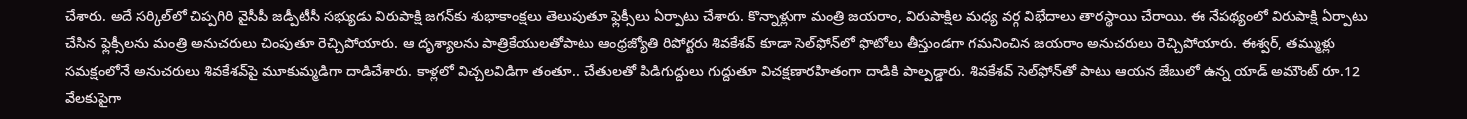చేశారు. అదే సర్కిల్‌లో చిప్పగిరి వైసీపీ జడ్పీటీసీ సభ్యుడు విరుపాక్షి జగన్‌కు శుభాకాంక్షలు తెలుపుతూ ఫ్లెక్సీలు ఏర్పాటు చేశారు. కొన్నాళ్లుగా మంత్రి జయరాం, విరుపాక్షిల మధ్య వర్గ విభేదాలు తారస్థాయి చేరాయి. ఈ నేపథ్యంలో విరుపాక్షి ఏర్పాటు చేసిన ఫ్లెక్సీలను మంత్రి అనుచరులు చింపుతూ రెచ్చిపోయారు. ఆ దృశ్యాలను పాత్రికేయులతోపాటు ఆంధ్రజ్యోతి రిపోర్టరు శివకేశవ్‌ కూడా సెల్‌ఫోన్‌లో ఫొటోలు తీస్తుండగా గమనించిన జయరాం అనుచరులు రెచ్చిపోయారు. ఈశ్వర్‌, తమ్ముళ్లు సమక్షంలోనే అనుచరులు శివకేశవ్‌పై మూకుమ్మడిగా దాడిచేశారు. కాళ్లలో విచ్చలవిడిగా తంతూ.. చేతులతో పిడిగుద్దులు గుద్దుతూ విచక్షణారహితంగా దాడికి పాల్పడ్డారు. శివకేశవ్‌ సెల్‌ఫోన్‌తో పాటు ఆయన జేబులో ఉన్న యాడ్‌ అమౌంట్‌ రూ.12 వేలకుపైగా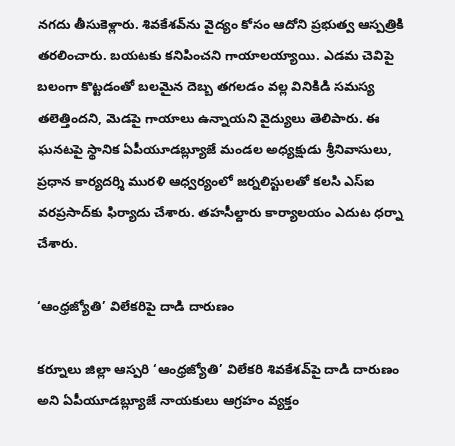నగదు తీసుకెళ్లారు. శివకేశవ్‌ను వైద్యం కోసం ఆదోని ప్రభుత్వ ఆస్పత్రికి తరలించారు. బయటకు కనిపించని గాయాలయ్యాయి. ఎడమ చెవిపై బలంగా కొట్టడంతో బలమైన దెబ్బ తగలడం వల్ల వినికిడి సమస్య తలెత్తిందని, మెడపై గాయాలు ఉన్నాయని వైద్యులు తెలిపారు. ఈ ఘనటపై స్థానిక ఏపీయూడబ్ల్యూజే మండల అధ్యక్షుడు శ్రీనివాసులు, ప్రధాన కార్యదర్శి మురళి ఆధ్వర్యంలో జర్నలిస్టులతో కలసి ఎస్‌ఐ వరప్రసాద్‌కు ఫిర్యాదు చేశారు. తహసీల్దారు కార్యాలయం ఎదుట ధర్నా చేశారు.

‘ఆంధ్రజ్యోతి’ విలేకరిపై దాడి దారుణం

కర్నూలు జిల్లా ఆస్పరి ‘ఆంధ్రజ్యోతి’ విలేకరి శివకేశవ్‌పై దాడి దారుణం అని ఏపీయూడబ్ల్యూజే నాయకులు ఆగ్రహం వ్యక్తం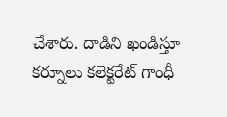చేశారు. దాడిని ఖండిస్తూ కర్నూలు కలెక్టరేట్‌ గాంధీ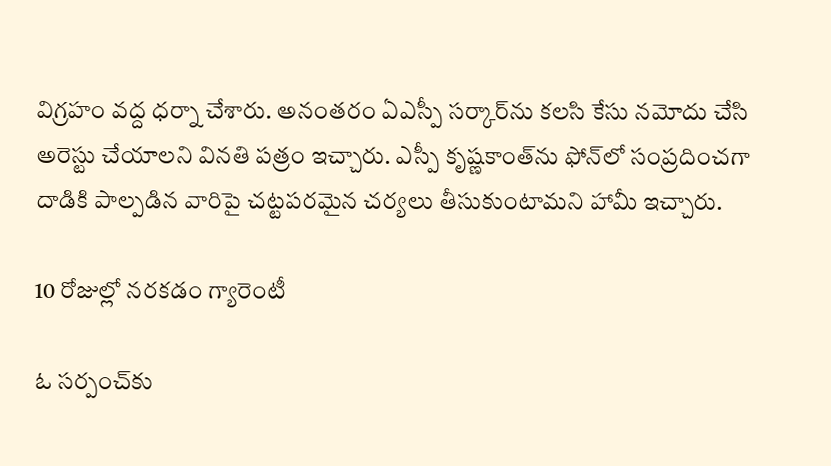విగ్రహం వద్ద ధర్నా చేశారు. అనంతరం ఏఎస్పీ సర్కార్‌ను కలసి కేసు నమోదు చేసి అరెస్టు చేయాలని వినతి పత్రం ఇచ్చారు. ఎస్పీ కృష్ణకాంత్‌ను ఫోన్‌లో సంప్రదించగా దాడికి పాల్పడిన వారిపై చట్టపరమైన చర్యలు తీసుకుంటామని హామీ ఇచ్చారు.

10 రోజుల్లో నరకడం గ్యారెంటీ

ఓ సర్పంచ్‌కు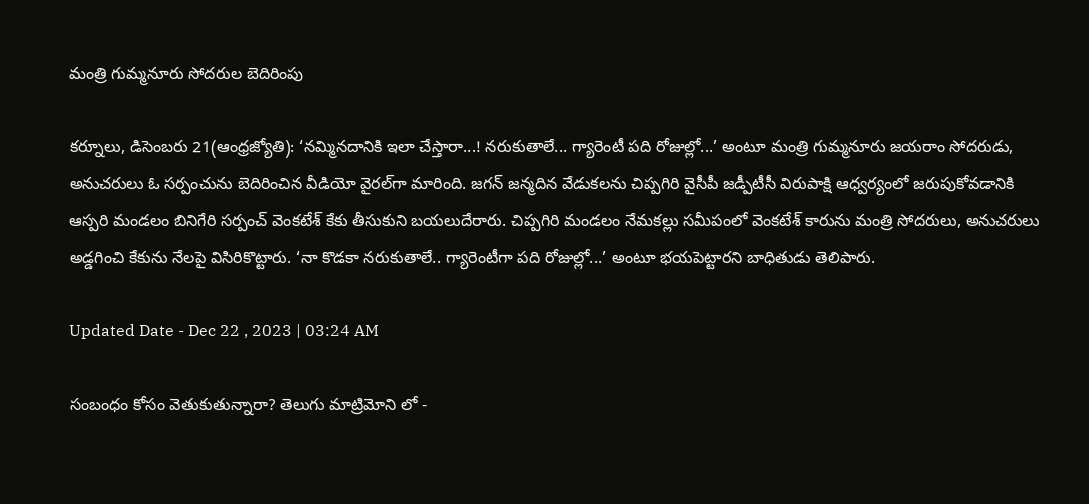మంత్రి గుమ్మనూరు సోదరుల బెదిరింపు

కర్నూలు, డిసెంబరు 21(ఆంధ్రజ్యోతి): ‘నమ్మినదానికి ఇలా చేస్తారా...! నరుకుతాలే... గ్యారెంటీ పది రోజుల్లో...’ అంటూ మంత్రి గుమ్మనూరు జయరాం సోదరుడు, అనుచరులు ఓ సర్పంచును బెదిరించిన వీడియో వైరల్‌గా మారింది. జగన్‌ జన్మదిన వేడుకలను చిప్పగిరి వైసీపీ జడ్పీటీసీ విరుపాక్షి ఆధ్వర్యంలో జరుపుకోవడానికి ఆస్పరి మండలం బినిగేరి సర్పంచ్‌ వెంకటేశ్‌ కేకు తీసుకుని బయలుదేరారు. చిప్పగిరి మండలం నేమకల్లు సమీపంలో వెంకటేశ్‌ కారును మంత్రి సోదరులు, అనుచరులు అడ్డగించి కేకును నేలపై విసిరికొట్టారు. ‘నా కొడకా నరుకుతాలే.. గ్యారెంటీగా పది రోజుల్లో...’ అంటూ భయపెట్టారని బాధితుడు తెలిపారు.

Updated Date - Dec 22 , 2023 | 03:24 AM

సంబంధం కోసం వెతుకుతున్నారా? తెలుగు మాట్రిమోని లో -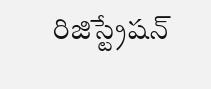రిజిస్ట్రేషన్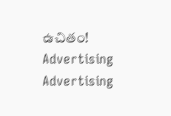ఉచితం!
Advertising
Advertising